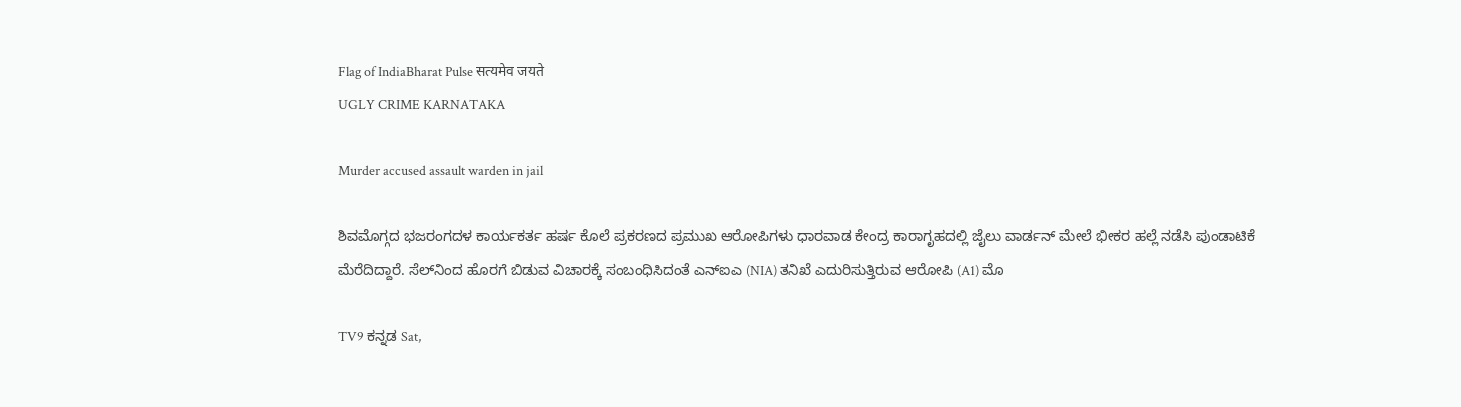Flag of IndiaBharat Pulse सत्यमेव जयते
UGLY CRIME KARNATAKA

Murder accused assault warden in jail

ಶಿವಮೊಗ್ಗದ ಭಜರಂಗದಳ ಕಾರ್ಯಕರ್ತ ಹರ್ಷ ಕೊಲೆ ಪ್ರಕರಣದ ಪ್ರಮುಖ ಆರೋಪಿಗಳು ಧಾರವಾಡ ಕೇಂದ್ರ ಕಾರಾಗೃಹದಲ್ಲಿ ಜೈಲು ವಾರ್ಡನ್ ಮೇಲೆ ಭೀಕರ ಹಲ್ಲೆ ನಡೆಸಿ ಪುಂಡಾಟಿಕೆ ಮೆರೆದಿದ್ದಾರೆ. ಸೆಲ್‌ನಿಂದ ಹೊರಗೆ ಬಿಡುವ ವಿಚಾರಕ್ಕೆ ಸಂಬಂಧಿಸಿದಂತೆ ಎನ್‌ಐಎ (NIA) ತನಿಖೆ ಎದುರಿಸುತ್ತಿರುವ ಆರೋಪಿ (A1) ಮೊ

TV9 ಕನ್ನಡ Sat,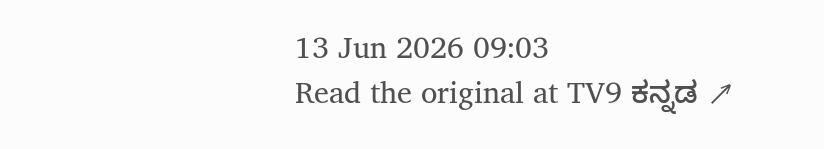13 Jun 2026 09:03
Read the original at TV9 ಕನ್ನಡ ↗